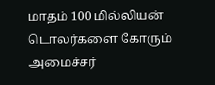மாதம் 100 மில்லியன் டொலர்களை கோரும் அமைச்சர்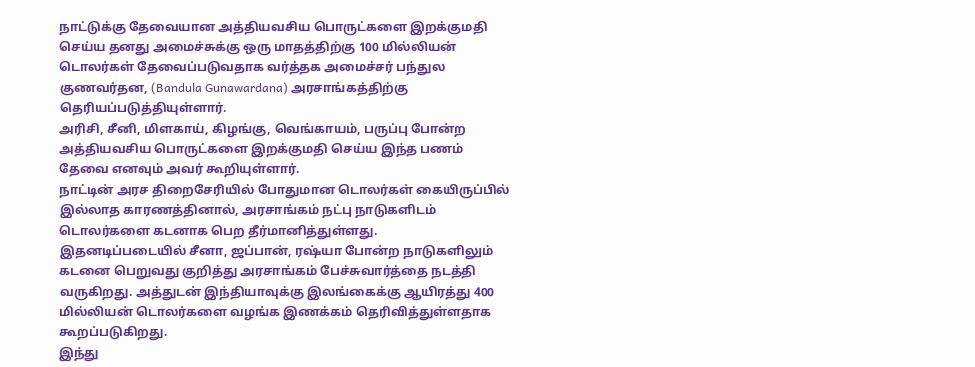நாட்டுக்கு தேவையான அத்தியவசிய பொருட்களை இறக்குமதி செய்ய தனது அமைச்சுக்கு ஒரு மாதத்திற்கு 100 மில்லியன் டொலர்கள் தேவைப்படுவதாக வர்த்தக அமைச்சர் பந்துல குணவர்தன, (Bandula Gunawardana) அரசாங்கத்திற்கு தெரியப்படுத்தியுள்ளார்.
அரிசி, சீனி, மிளகாய், கிழங்கு, வெங்காயம், பருப்பு போன்ற அத்தியவசிய பொருட்களை இறக்குமதி செய்ய இந்த பணம் தேவை எனவும் அவர் கூறியுள்ளார்.
நாட்டின் அரச திறைசேரியில் போதுமான டொலர்கள் கையிருப்பில் இல்லாத காரணத்தினால், அரசாங்கம் நட்பு நாடுகளிடம் டொலர்களை கடனாக பெற தீர்மானித்துள்ளது.
இதனடிப்படையில் சீனா, ஜப்பான், ரஷ்யா போன்ற நாடுகளிலும் கடனை பெறுவது குறித்து அரசாங்கம் பேச்சுவார்த்தை நடத்தி வருகிறது. அத்துடன் இந்தியாவுக்கு இலங்கைக்கு ஆயிரத்து 400 மில்லியன் டொலர்களை வழங்க இணக்கம் தெரிவித்துள்ளதாக கூறப்படுகிறது.
இந்து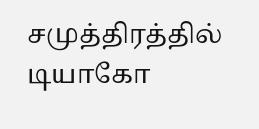சமுத்திரத்தில் டியாகோ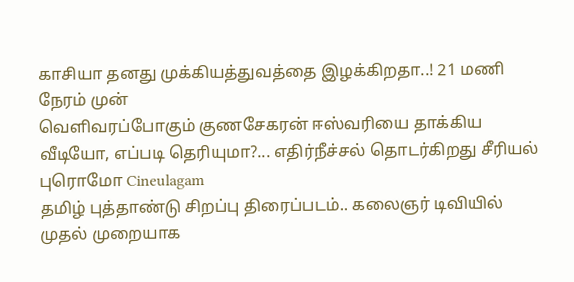காசியா தனது முக்கியத்துவத்தை இழக்கிறதா..! 21 மணி நேரம் முன்
வெளிவரப்போகும் குணசேகரன் ஈஸ்வரியை தாக்கிய வீடியோ, எப்படி தெரியுமா?... எதிர்நீச்சல் தொடர்கிறது சீரியல் புரொமோ Cineulagam
தமிழ் புத்தாண்டு சிறப்பு திரைப்படம்.. கலைஞர் டிவியில் முதல் முறையாக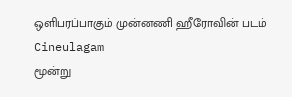ஒளிபரப்பாகும் முன்னணி ஹீரோவின் படம் Cineulagam
மூன்று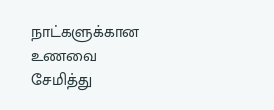நாட்களுக்கான உணவை சேமித்து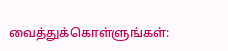வைத்துக்கொள்ளுங்கள்: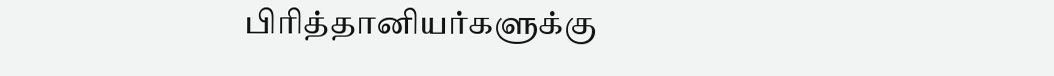பிரித்தானியர்களுக்கு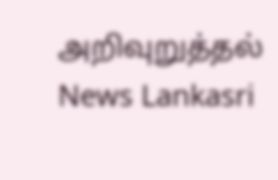அறிவுறுத்தல் News Lankasri